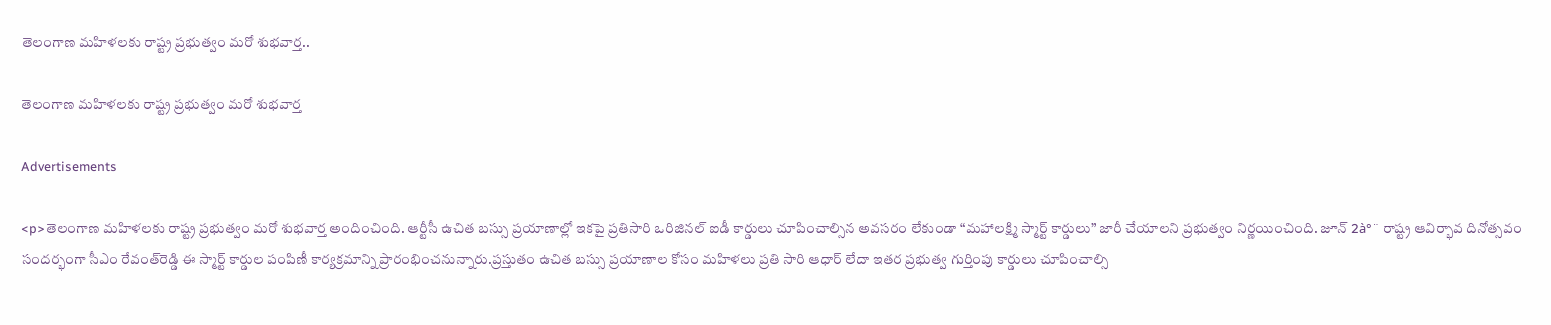తెలంగాణ మహిళలకు రాష్ట్ర ప్రభుత్వం మరో శుభవార్త..

తెలంగాణ మహిళలకు రాష్ట్ర ప్రభుత్వం మరో శుభవార్త

Advertisements

<p>తెలంగాణ మహిళలకు రాష్ట్ర ప్రభుత్వం మరో శుభవార్త అందించింది. ఆర్టీసీ ఉచిత బస్సు ప్రయాణాల్లో ఇకపై ప్రతిసారి ఒరిజినల్ ఐడీ కార్డులు చూపించాల్సిన అవసరం లేకుండా “మహాలక్ష్మి స్మార్ట్ కార్డులు” జారీ చేయాలని ప్రభుత్వం నిర్ణయించింది. జూన్ 2à°¨ రాష్ట్ర ఆవిర్భావ దినోత్సవం సందర్భంగా సీఎం రేవంత్‌రెడ్డి ఈ స్మార్ట్ కార్డుల పంపిణీ కార్యక్రమాన్ని ప్రారంభించనున్నారు.ప్రస్తుతం ఉచిత బస్సు ప్రయాణాల కోసం మహిళలు ప్రతి సారి ఆధార్ లేదా ఇతర ప్రభుత్వ గుర్తింపు కార్డులు చూపించాల్సి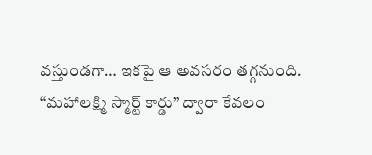వస్తుండగా… ఇకపై ఆ అవసరం తగ్గనుంది. “మహాలక్ష్మి స్మార్ట్ కార్డు” ద్వారా కేవలం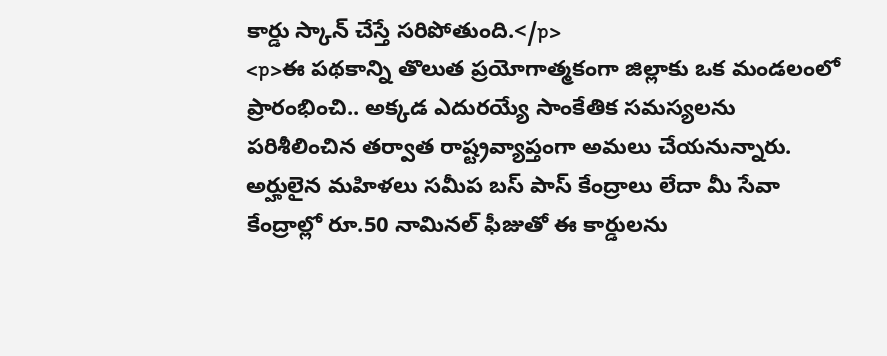కార్డు స్కాన్ చేస్తే సరిపోతుంది.</p>
<p>ఈ పథకాన్ని తొలుత ప్రయోగాత్మకంగా జిల్లాకు ఒక మండలంలో ప్రారంభించి.. అక్కడ ఎదురయ్యే సాంకేతిక సమస్యలను పరిశీలించిన తర్వాత రాష్ట్రవ్యాప్తంగా అమలు చేయనున్నారు. అర్హులైన మహిళలు సమీప బస్ పాస్ కేంద్రాలు లేదా మీ సేవా కేంద్రాల్లో రూ.50 నామినల్ ఫీజుతో ఈ కార్డులను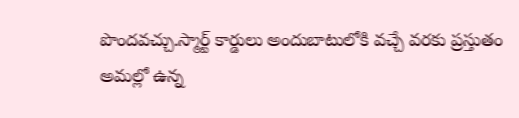పొందవచ్చు.స్మార్ట్ కార్డులు అందుబాటులోకి వచ్చే వరకు ప్రస్తుతం అమల్లో ఉన్న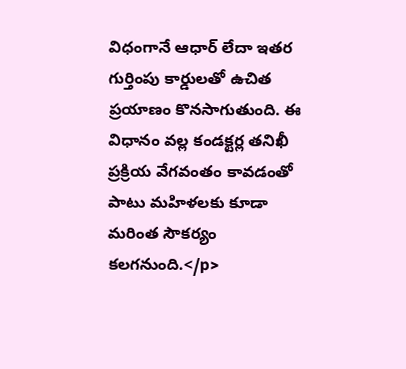విధంగానే ఆధార్ లేదా ఇతర గుర్తింపు కార్డులతో ఉచిత ప్రయాణం కొనసాగుతుంది. ఈ విధానం వల్ల కండక్టర్ల తనిఖీ ప్రక్రియ వేగవంతం కావడంతో పాటు మహిళలకు కూడా మరింత సౌకర్యం కలగనుంది.</p>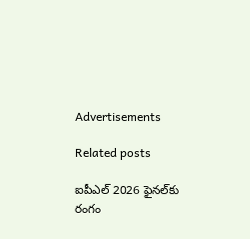Advertisements

Related posts

ఐపీఎల్‌ 2026 ఫైనల్‌కు రంగం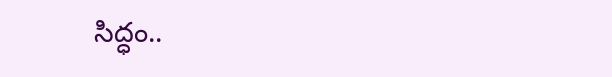సిద్ధం..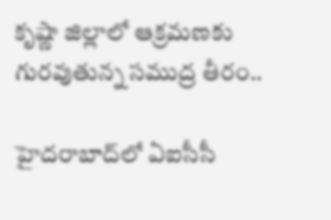కృష్ణా జిల్లాలో ఆక్రమణకు గురవుతున్న సముద్ర తీరం..

హైదరాబాద్‍లో ఏఐసీసీ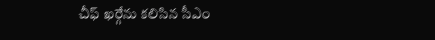చీఫ్ ఖర్గేను కలిసిన సీఎం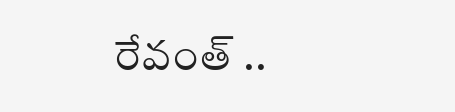రేవంత్ ..